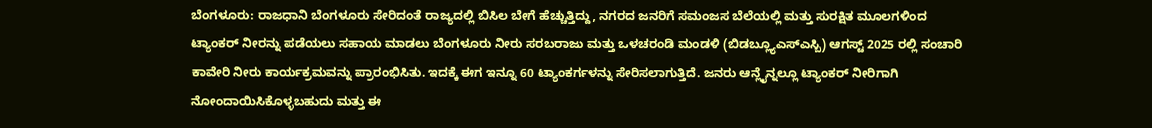ಬೆಂಗಳೂರು: ರಾಜಧಾನಿ ಬೆಂಗಳೂರು ಸೇರಿದಂತೆ ರಾಜ್ಯದಲ್ಲಿ ಬಿಸಿಲ ಬೇಗೆ ಹೆಚ್ಚುತ್ತಿದ್ದು, ನಗರದ ಜನರಿಗೆ ಸಮಂಜಸ ಬೆಲೆಯಲ್ಲಿ ಮತ್ತು ಸುರಕ್ಷಿತ ಮೂಲಗಳಿಂದ ಟ್ಯಾಂಕರ್ ನೀರನ್ನು ಪಡೆಯಲು ಸಹಾಯ ಮಾಡಲು ಬೆಂಗಳೂರು ನೀರು ಸರಬರಾಜು ಮತ್ತು ಒಳಚರಂಡಿ ಮಂಡಳಿ (ಬಿಡಬ್ಲ್ಯೂಎಸ್ಎಸ್ಬಿ) ಆಗಸ್ಟ್ 2025 ರಲ್ಲಿ ಸಂಚಾರಿ ಕಾವೇರಿ ನೀರು ಕಾರ್ಯಕ್ರಮವನ್ನು ಪ್ರಾರಂಭಿಸಿತು. ಇದಕ್ಕೆ ಈಗ ಇನ್ನೂ 60 ಟ್ಯಾಂಕರ್ಗಳನ್ನು ಸೇರಿಸಲಾಗುತ್ತಿದೆ. ಜನರು ಆನ್ಲೈನ್ನಲ್ಲೂ ಟ್ಯಾಂಕರ್ ನೀರಿಗಾಗಿ ನೋಂದಾಯಿಸಿಕೊಳ್ಳಬಹುದು ಮತ್ತು ಈ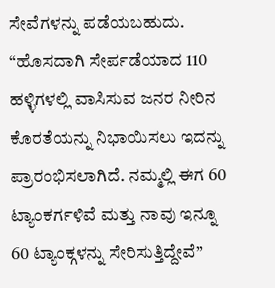ಸೇವೆಗಳನ್ನು ಪಡೆಯಬಹುದು.
“ಹೊಸದಾಗಿ ಸೇರ್ಪಡೆಯಾದ 110 ಹಳ್ಳಿಗಳಲ್ಲಿ ವಾಸಿಸುವ ಜನರ ನೀರಿನ ಕೊರತೆಯನ್ನು ನಿಭಾಯಿಸಲು ಇದನ್ನು ಪ್ರಾರಂಭಿಸಲಾಗಿದೆ. ನಮ್ಮಲ್ಲಿ ಈಗ 60 ಟ್ಯಾಂಕರ್ಗಳಿವೆ ಮತ್ತು ನಾವು ಇನ್ನೂ 60 ಟ್ಯಾಂಕ್ಗಳನ್ನು ಸೇರಿಸುತ್ತಿದ್ದೇವೆ”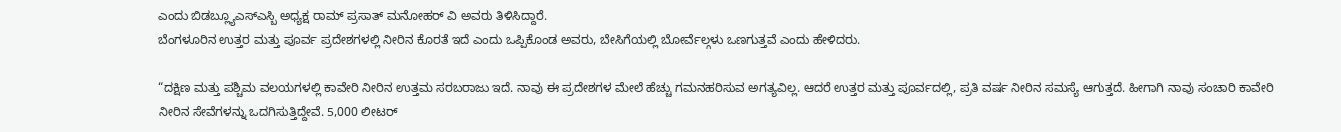ಎಂದು ಬಿಡಬ್ಲ್ಯೂಎಸ್ಎಸ್ಬಿ ಅಧ್ಯಕ್ಷ ರಾಮ್ ಪ್ರಸಾತ್ ಮನೋಹರ್ ವಿ ಅವರು ತಿಳಿಸಿದ್ದಾರೆ.
ಬೆಂಗಳೂರಿನ ಉತ್ತರ ಮತ್ತು ಪೂರ್ವ ಪ್ರದೇಶಗಳಲ್ಲಿ ನೀರಿನ ಕೊರತೆ ಇದೆ ಎಂದು ಒಪ್ಪಿಕೊಂಡ ಅವರು, ಬೇಸಿಗೆಯಲ್ಲಿ ಬೋರ್ವೆಲ್ಗಳು ಒಣಗುತ್ತವೆ ಎಂದು ಹೇಳಿದರು.

“ದಕ್ಷಿಣ ಮತ್ತು ಪಶ್ಚಿಮ ವಲಯಗಳಲ್ಲಿ ಕಾವೇರಿ ನೀರಿನ ಉತ್ತಮ ಸರಬರಾಜು ಇದೆ. ನಾವು ಈ ಪ್ರದೇಶಗಳ ಮೇಲೆ ಹೆಚ್ಚು ಗಮನಹರಿಸುವ ಅಗತ್ಯವಿಲ್ಲ. ಆದರೆ ಉತ್ತರ ಮತ್ತು ಪೂರ್ವದಲ್ಲಿ, ಪ್ರತಿ ವರ್ಷ ನೀರಿನ ಸಮಸ್ಯೆ ಆಗುತ್ತದೆ. ಹೀಗಾಗಿ ನಾವು ಸಂಚಾರಿ ಕಾವೇರಿ ನೀರಿನ ಸೇವೆಗಳನ್ನು ಒದಗಿಸುತ್ತಿದ್ದೇವೆ. 5,000 ಲೀಟರ್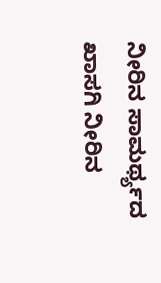ನೀರಿನ ಸಾಮರ್ಥ್ಯದ ಖಾಸಗಿ ನೀರಿನ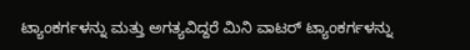ಟ್ಯಾಂಕರ್ಗಳನ್ನು ಮತ್ತು ಅಗತ್ಯವಿದ್ದರೆ ಮಿನಿ ವಾಟರ್ ಟ್ಯಾಂಕರ್ಗಳನ್ನು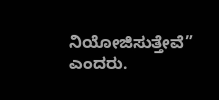ನಿಯೋಜಿಸುತ್ತೇವೆ” ಎಂದರು.